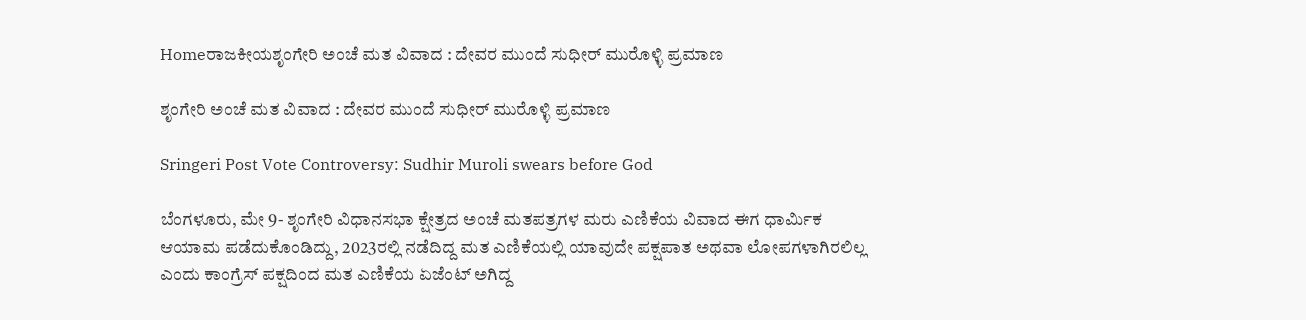Homeರಾಜಕೀಯಶೃಂಗೇರಿ ಅಂಚೆ ಮತ ವಿವಾದ : ದೇವರ ಮುಂದೆ ಸುಧೀರ್‌ ಮುರೊಳ್ಳಿ ಪ್ರಮಾಣ

ಶೃಂಗೇರಿ ಅಂಚೆ ಮತ ವಿವಾದ : ದೇವರ ಮುಂದೆ ಸುಧೀರ್‌ ಮುರೊಳ್ಳಿ ಪ್ರಮಾಣ

Sringeri Post Vote Controversy: Sudhir Muroli swears before God

ಬೆಂಗಳೂರು, ಮೇ 9- ಶೃಂಗೇರಿ ವಿಧಾನಸಭಾ ಕ್ಷೇತ್ರದ ಅಂಚೆ ಮತಪತ್ರಗಳ ಮರು ಎಣಿಕೆಯ ವಿವಾದ ಈಗ ಧಾರ್ಮಿಕ ಆಯಾಮ ಪಡೆದುಕೊಂಡಿದ್ದು, 2023ರಲ್ಲಿ ನಡೆದಿದ್ದ ಮತ ಎಣಿಕೆಯಲ್ಲಿ ಯಾವುದೇ ಪಕ್ಷಪಾತ ಅಥವಾ ಲೋಪಗಳಾಗಿರಲಿಲ್ಲ ಎಂದು ಕಾಂಗ್ರೆಸ್‌‍ ಪಕ್ಷದಿಂದ ಮತ ಎಣಿಕೆಯ ಏಜೆಂಟ್‌ ಅಗಿದ್ದ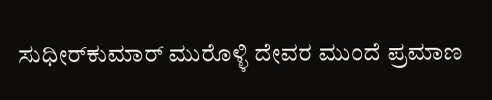ಸುಧೀರ್‌ಕುಮಾರ್‌ ಮುರೊಳ್ಳಿ ದೇವರ ಮುಂದೆ ಪ್ರಮಾಣ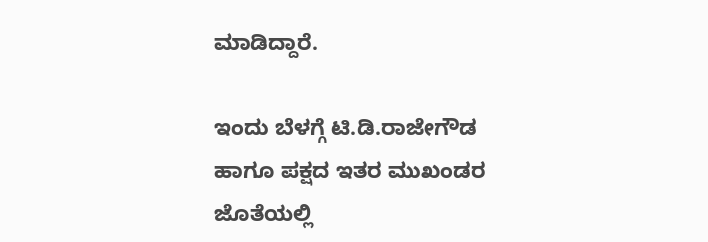ಮಾಡಿದ್ದಾರೆ.

ಇಂದು ಬೆಳಗ್ಗೆ ಟಿ.ಡಿ.ರಾಜೇಗೌಡ ಹಾಗೂ ಪಕ್ಷದ ಇತರ ಮುಖಂಡರ ಜೊತೆಯಲ್ಲಿ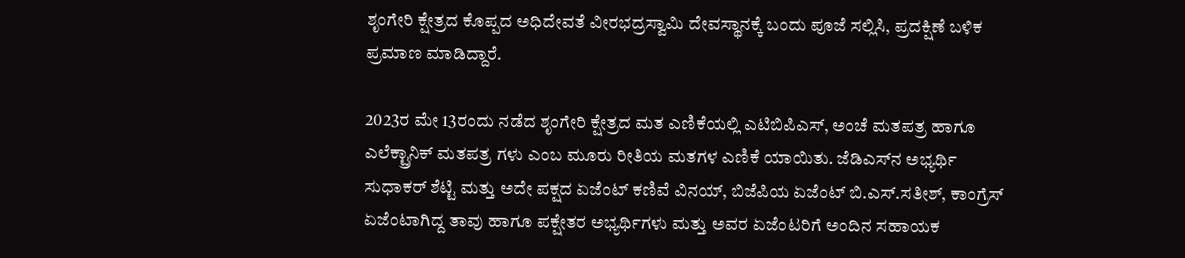ಶೃಂಗೇರಿ ಕ್ಷೇತ್ರದ ಕೊಪ್ಪದ ಅಧಿದೇವತೆ ವೀರಭದ್ರಸ್ವಾಮಿ ದೇವಸ್ಥಾನಕ್ಕೆ ಬಂದು ಪೂಜೆ ಸಲ್ಲಿಸಿ, ಪ್ರದಕ್ಷಿಣೆ ಬಳಿಕ ಪ್ರಮಾಣ ಮಾಡಿದ್ದಾರೆ.

2023ರ ಮೇ 13ರಂದು ನಡೆದ ಶೃಂಗೇರಿ ಕ್ಷೇತ್ರದ ಮತ ಎಣಿಕೆಯಲ್ಲಿ ಎಟಿಬಿಪಿಎಸ್‌‍, ಅಂಚೆ ಮತಪತ್ರ ಹಾಗೂ ಎಲೆಕ್ಟ್ರಾನಿಕ್‌ ಮತಪತ್ರ ಗಳು ಎಂಬ ಮೂರು ರೀತಿಯ ಮತಗಳ ಎಣಿಕೆ ಯಾಯಿತು. ಜೆಡಿಎಸ್‌‍ನ ಅಭ್ಯರ್ಥಿ ಸುಧಾಕರ್‌ ಶೆಟ್ಟಿ ಮತ್ತು ಅದೇ ಪಕ್ಷದ ಏಜೆಂಟ್‌ ಕಣಿವೆ ವಿನಯ್‌, ಬಿಜೆಪಿಯ ಏಜೆಂಟ್‌ ಬಿ.ಎಸ್‌‍.ಸತೀಶ್‌, ಕಾಂಗ್ರೆಸ್‌‍ ಏಜೆಂಟಾಗಿದ್ದ ತಾವು ಹಾಗೂ ಪಕ್ಷೇತರ ಅಭ್ಯರ್ಥಿಗಳು ಮತ್ತು ಅವರ ಏಜೆಂಟರಿಗೆ ಅಂದಿನ ಸಹಾಯಕ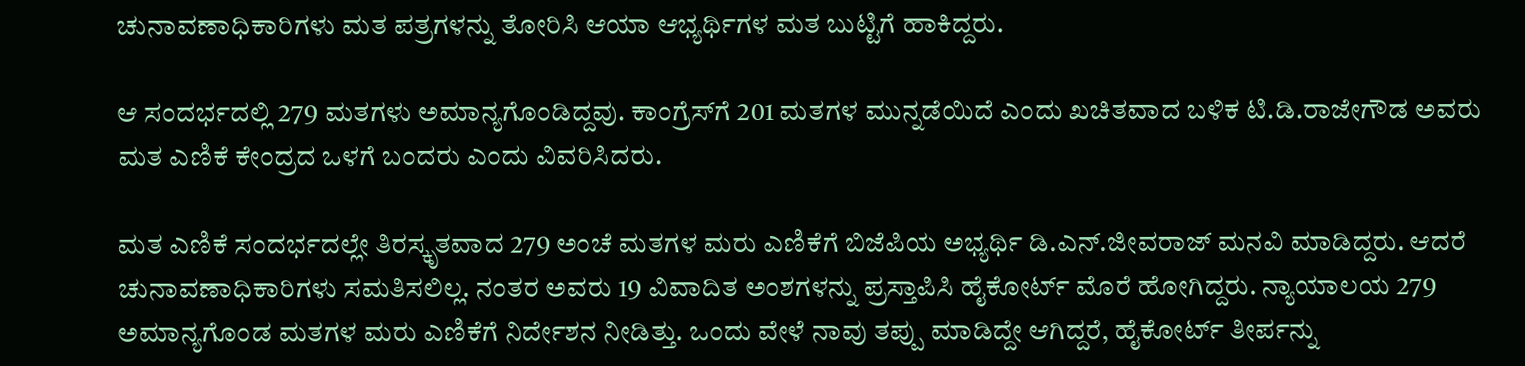ಚುನಾವಣಾಧಿಕಾರಿಗಳು ಮತ ಪತ್ರಗಳನ್ನು ತೋರಿಸಿ ಆಯಾ ಆಭ್ಯರ್ಥಿಗಳ ಮತ ಬುಟ್ಟಿಗೆ ಹಾಕಿದ್ದರು.

ಆ ಸಂದರ್ಭದಲ್ಲಿ 279 ಮತಗಳು ಅಮಾನ್ಯಗೊಂಡಿದ್ದವು. ಕಾಂಗ್ರೆಸ್‌‍ಗೆ 201 ಮತಗಳ ಮುನ್ನಡೆಯಿದೆ ಎಂದು ಖಚಿತವಾದ ಬಳಿಕ ಟಿ.ಡಿ.ರಾಜೇಗೌಡ ಅವರು ಮತ ಎಣಿಕೆ ಕೇಂದ್ರದ ಒಳಗೆ ಬಂದರು ಎಂದು ವಿವರಿಸಿದರು.

ಮತ ಎಣಿಕೆ ಸಂದರ್ಭದಲ್ಲೇ ತಿರಸ್ಕೃತವಾದ 279 ಅಂಚೆ ಮತಗಳ ಮರು ಎಣಿಕೆಗೆ ಬಿಜೆಪಿಯ ಅಭ್ಯರ್ಥಿ ಡಿ.ಎನ್‌.ಜೀವರಾಜ್‌ ಮನವಿ ಮಾಡಿದ್ದರು. ಆದರೆ ಚುನಾವಣಾಧಿಕಾರಿಗಳು ಸಮತಿಸಲಿಲ್ಲ. ನಂತರ ಅವರು 19 ವಿವಾದಿತ ಅಂಶಗಳನ್ನು ಪ್ರಸ್ತಾಪಿಸಿ ಹೈಕೋರ್ಟ್‌ ಮೊರೆ ಹೋಗಿದ್ದರು. ನ್ಯಾಯಾಲಯ 279 ಅಮಾನ್ಯಗೊಂಡ ಮತಗಳ ಮರು ಎಣಿಕೆಗೆ ನಿರ್ದೇಶನ ನೀಡಿತ್ತು. ಒಂದು ವೇಳೆ ನಾವು ತಪ್ಪು ಮಾಡಿದ್ದೇ ಆಗಿದ್ದರೆ, ಹೈಕೋರ್ಟ್‌ ತೀರ್ಪನ್ನು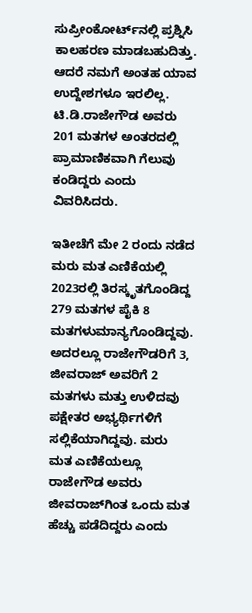ಸುಪ್ರೀಂಕೋರ್ಟ್‌ನಲ್ಲಿ ಪ್ರಶ್ನಿಸಿ ಕಾಲಹರಣ ಮಾಡಬಹುದಿತ್ತು. ಆದರೆ ನಮಗೆ ಅಂತಹ ಯಾವ ಉದ್ದೇಶಗಳೂ ಇರಲಿಲ್ಲ. ಟಿ.ಡಿ.ರಾಜೇಗೌಡ ಅವರು 201 ಮತಗಳ ಅಂತರದಲ್ಲಿ ಪ್ರಾಮಾಣಿಕವಾಗಿ ಗೆಲುವು ಕಂಡಿದ್ದರು ಎಂದು ವಿವರಿಸಿದರು.

ಇತೀಚೆಗೆ ಮೇ 2 ರಂದು ನಡೆದ ಮರು ಮತ ಎಣಿಕೆಯಲ್ಲಿ 2023ರಲ್ಲಿ ತಿರಸ್ಕೃತಗೊಂಡಿದ್ದ 279 ಮತಗಳ ಪೈಕಿ 8 ಮತಗಳುಮಾನ್ಯಗೊಂಡಿದ್ದವು. ಅದರಲ್ಲೂ ರಾಜೇಗೌಡರಿಗೆ 3, ಜೀವರಾಜ್‌ ಅವರಿಗೆ 2 ಮತಗಳು ಮತ್ತು ಉಳಿದವು ಪಕ್ಷೇತರ ಅಭ್ಯರ್ಥಿಗಳಿಗೆ ಸಲ್ಲಿಕೆಯಾಗಿದ್ದವು. ಮರು ಮತ ಎಣಿಕೆಯಲ್ಲೂ ರಾಜೇಗೌಡ ಅವರು ಜೀವರಾಜ್‌ಗಿಂತ ಒಂದು ಮತ ಹೆಚ್ಚು ಪಡೆದಿದ್ದರು ಎಂದು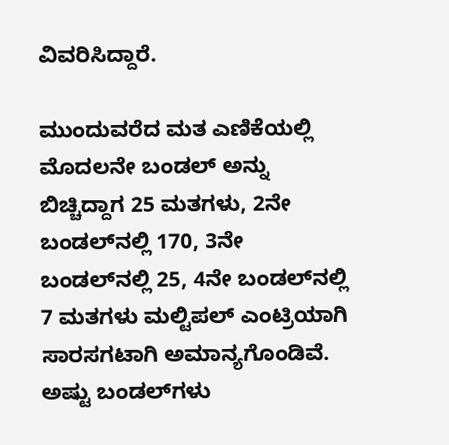ವಿವರಿಸಿದ್ದಾರೆ.

ಮುಂದುವರೆದ ಮತ ಎಣಿಕೆಯಲ್ಲಿ ಮೊದಲನೇ ಬಂಡಲ್‌ ಅನ್ನು ಬಿಚ್ಚಿದ್ದಾಗ 25 ಮತಗಳು, 2ನೇ ಬಂಡಲ್‌ನಲ್ಲಿ 170, 3ನೇ ಬಂಡಲ್‌ನಲ್ಲಿ 25, 4ನೇ ಬಂಡಲ್‌ನಲ್ಲಿ 7 ಮತಗಳು ಮಲ್ಟಿಪಲ್‌ ಎಂಟ್ರಿಯಾಗಿ ಸಾರಸಗಟಾಗಿ ಅಮಾನ್ಯಗೊಂಡಿವೆ. ಅಷ್ಟು ಬಂಡಲ್‌ಗಳು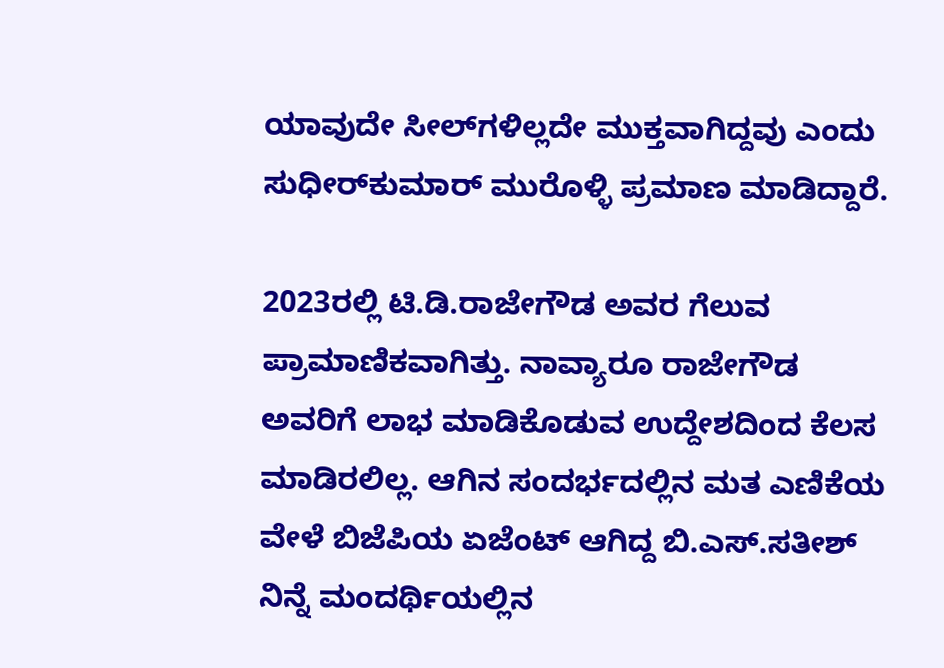ಯಾವುದೇ ಸೀಲ್‌ಗಳಿಲ್ಲದೇ ಮುಕ್ತವಾಗಿದ್ದವು ಎಂದು ಸುಧೀರ್‌ಕುಮಾರ್‌ ಮುರೊಳ್ಳಿ ಪ್ರಮಾಣ ಮಾಡಿದ್ದಾರೆ.

2023ರಲ್ಲಿ ಟಿ.ಡಿ.ರಾಜೇಗೌಡ ಅವರ ಗೆಲುವ ಪ್ರಾಮಾಣಿಕವಾಗಿತ್ತು. ನಾವ್ಯಾರೂ ರಾಜೇಗೌಡ ಅವರಿಗೆ ಲಾಭ ಮಾಡಿಕೊಡುವ ಉದ್ದೇಶದಿಂದ ಕೆಲಸ ಮಾಡಿರಲಿಲ್ಲ. ಆಗಿನ ಸಂದರ್ಭದಲ್ಲಿನ ಮತ ಎಣಿಕೆಯ ವೇಳೆ ಬಿಜೆಪಿಯ ಏಜೆಂಟ್‌ ಆಗಿದ್ದ ಬಿ.ಎಸ್‌‍.ಸತೀಶ್‌ ನಿನ್ನೆ ಮಂದರ್ಥಿಯಲ್ಲಿನ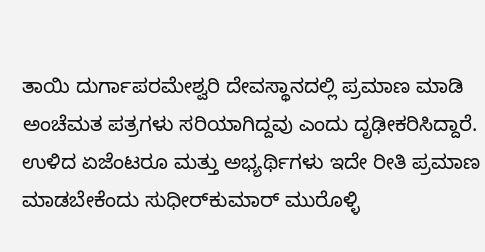ತಾಯಿ ದುರ್ಗಾಪರಮೇಶ್ವರಿ ದೇವಸ್ಥಾನದಲ್ಲಿ ಪ್ರಮಾಣ ಮಾಡಿ ಅಂಚೆಮತ ಪತ್ರಗಳು ಸರಿಯಾಗಿದ್ದವು ಎಂದು ದೃಢೀಕರಿಸಿದ್ದಾರೆ. ಉಳಿದ ಏಜೆಂಟರೂ ಮತ್ತು ಅಭ್ಯರ್ಥಿಗಳು ಇದೇ ರೀತಿ ಪ್ರಮಾಣ ಮಾಡಬೇಕೆಂದು ಸುಧೀರ್‌ಕುಮಾರ್‌ ಮುರೊಳ್ಳಿ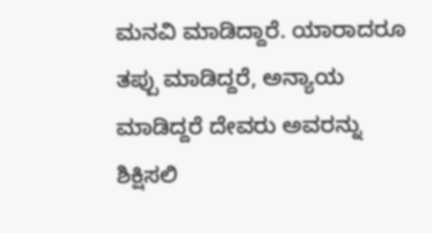ಮನವಿ ಮಾಡಿದ್ದಾರೆ. ಯಾರಾದರೂ ತಪ್ಪು ಮಾಡಿದ್ದರೆ, ಅನ್ಯಾಯ ಮಾಡಿದ್ದರೆ ದೇವರು ಅವರನ್ನು ಶಿಕ್ಷಿಸಲಿ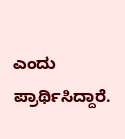ಎಂದು ಪ್ರಾರ್ಥಿಸಿದ್ದಾರೆ.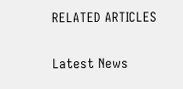RELATED ARTICLES

Latest News